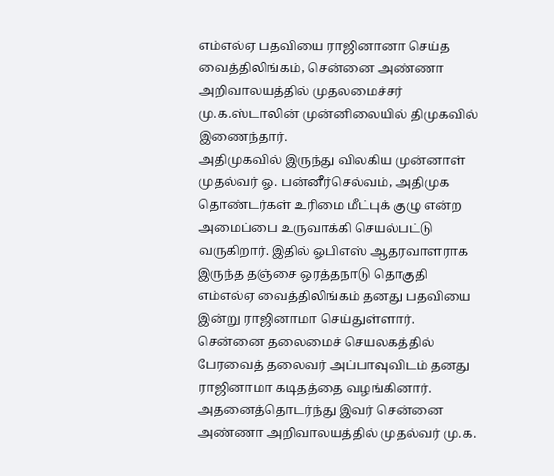எம்எல்ஏ பதவியை ராஜினானா செய்த வைத்திலிங்கம், சென்னை அண்ணா அறிவாலயத்தில் முதலமைச்சர் மு.க.ஸ்டாலின் முன்னிலையில் திமுகவில் இணைந்தார்.
அதிமுகவில் இருந்து விலகிய முன்னாள் முதல்வர் ஓ. பன்னீர்செல்வம், அதிமுக தொண்டர்கள் உரிமை மீட்புக் குழு என்ற அமைப்பை உருவாக்கி செயல்பட்டு வருகிறார். இதில் ஓபிஎஸ் ஆதரவாளராக இருந்த தஞ்சை ஒரத்தநாடு தொகுதி எம்எல்ஏ வைத்திலிங்கம் தனது பதவியை இன்று ராஜினாமா செய்துள்ளார். சென்னை தலைமைச் செயலகத்தில் பேரவைத் தலைவர் அப்பாவுவிடம் தனது ராஜினாமா கடிதத்தை வழங்கினார்.
அதனைத்தொடர்ந்து இவர் சென்னை அண்ணா அறிவாலயத்தில் முதல்வர் மு.க.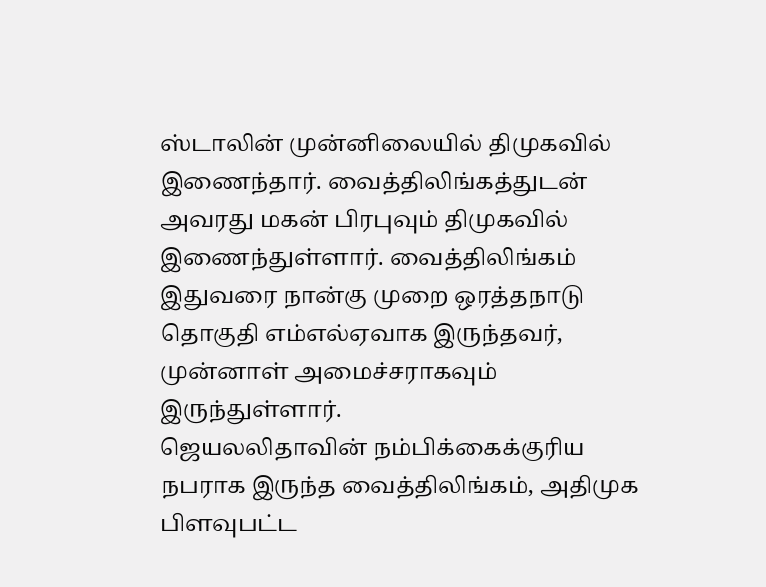ஸ்டாலின் முன்னிலையில் திமுகவில் இணைந்தார். வைத்திலிங்கத்துடன் அவரது மகன் பிரபுவும் திமுகவில் இணைந்துள்ளார். வைத்திலிங்கம் இதுவரை நான்கு முறை ஒரத்தநாடு தொகுதி எம்எல்ஏவாக இருந்தவர், முன்னாள் அமைச்சராகவும் இருந்துள்ளார்.
ஜெயலலிதாவின் நம்பிக்கைக்குரிய நபராக இருந்த வைத்திலிங்கம், அதிமுக பிளவுபட்ட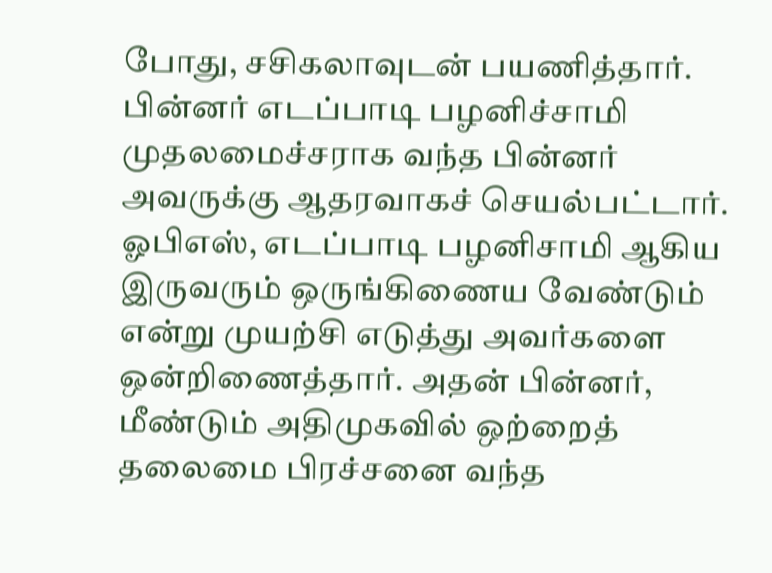போது, சசிகலாவுடன் பயணித்தார். பின்னர் எடப்பாடி பழனிச்சாமி முதலமைச்சராக வந்த பின்னர் அவருக்கு ஆதரவாகச் செயல்பட்டார். ஓபிஎஸ், எடப்பாடி பழனிசாமி ஆகிய இருவரும் ஒருங்கிணைய வேண்டும் என்று முயற்சி எடுத்து அவர்களை ஒன்றிணைத்தார். அதன் பின்னர், மீண்டும் அதிமுகவில் ஒற்றைத் தலைமை பிரச்சனை வந்த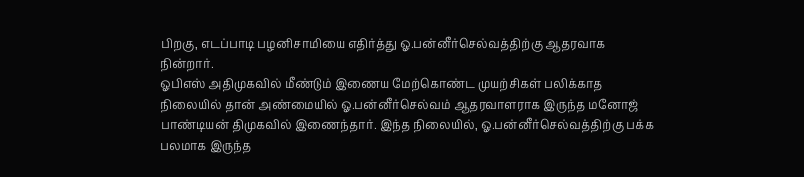பிறகு, எடப்பாடி பழனிசாமியை எதிர்த்து ஓ.பன்னீர்செல்வத்திற்கு ஆதரவாக நின்றார்.
ஓபிஎஸ் அதிமுகவில் மீண்டும் இணைய மேற்கொண்ட முயற்சிகள் பலிக்காத நிலையில் தான் அண்மையில் ஓ.பன்னீர்செல்வம் ஆதரவாளராக இருந்த மனோஜ் பாண்டியன் திமுகவில் இணைந்தார். இந்த நிலையில், ஓ.பன்னீர்செல்வத்திற்கு பக்க பலமாக இருந்த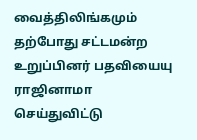வைத்திலிங்கமும் தற்போது சட்டமன்ற உறுப்பினர் பதவியையு ராஜினாமா செய்துவிட்டு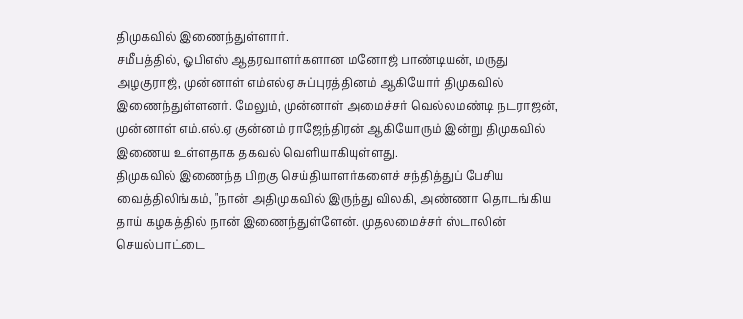திமுகவில் இணைந்துள்ளார்.
சமீபத்தில், ஓபிஎஸ் ஆதரவாளர்களான மனோஜ் பாண்டியன், மருது அழகுராஜ், முன்னாள் எம்எல்ஏ சுப்புரத்தினம் ஆகியோர் திமுகவில் இணைந்துள்ளனர். மேலும், முன்னாள் அமைச்சர் வெல்லமண்டி நடராஜன், முன்னாள் எம்.எல்.ஏ குன்னம் ராஜேந்திரன் ஆகியோரும் இன்று திமுகவில் இணைய உள்ளதாக தகவல் வெளியாகியுள்ளது.
திமுகவில் இணைந்த பிறகு செய்தியாளர்களைச் சந்தித்துப் பேசிய வைத்திலிங்கம், "நான் அதிமுகவில் இருந்து விலகி, அண்ணா தொடங்கிய தாய் கழகத்தில் நான் இணைந்துள்ளேன். முதலமைச்சர் ஸ்டாலின் செயல்பாட்டை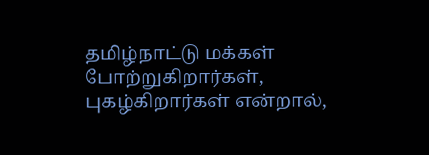தமிழ்நாட்டு மக்கள் போற்றுகிறார்கள், புகழ்கிறார்கள் என்றால்,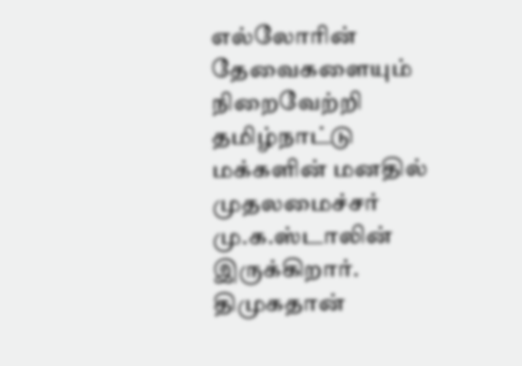எல்லோரின் தேவைகளையும் நிறைவேற்றி தமிழ்நாட்டு மக்களின் மனதில் முதலமைச்சர் மு.க.ஸ்டாலின் இருக்கிறார். திமுகதான்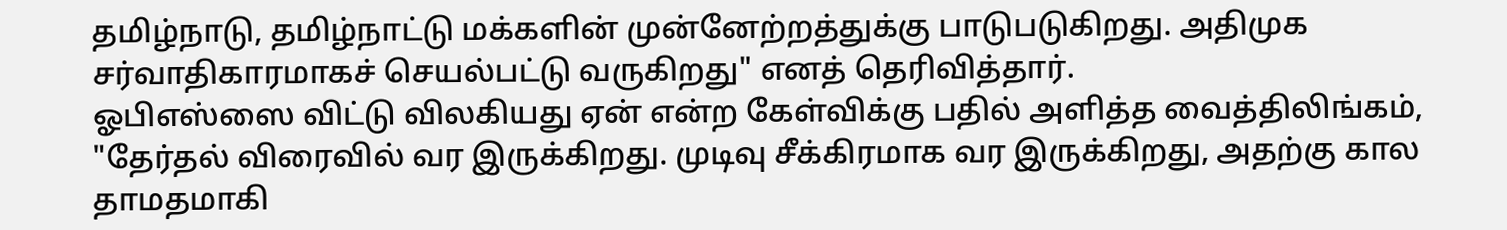தமிழ்நாடு, தமிழ்நாட்டு மக்களின் முன்னேற்றத்துக்கு பாடுபடுகிறது. அதிமுக சர்வாதிகாரமாகச் செயல்பட்டு வருகிறது" எனத் தெரிவித்தார்.
ஓபிஎஸ்ஸை விட்டு விலகியது ஏன் என்ற கேள்விக்கு பதில் அளித்த வைத்திலிங்கம், "தேர்தல் விரைவில் வர இருக்கிறது. முடிவு சீக்கிரமாக வர இருக்கிறது, அதற்கு கால தாமதமாகி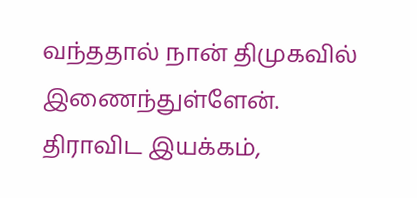வந்ததால் நான் திமுகவில் இணைந்துள்ளேன். திராவிட இயக்கம்,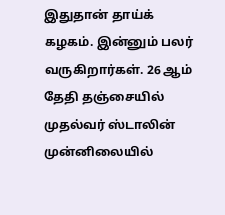இதுதான் தாய்க் கழகம். இன்னும் பலர் வருகிறார்கள். 26 ஆம் தேதி தஞ்சையில் முதல்வர் ஸ்டாலின் முன்னிலையில்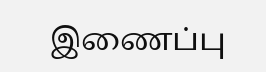இணைப்பு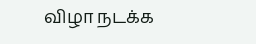விழா நடக்க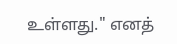உள்ளது." எனத்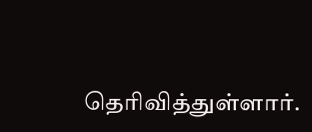தெரிவித்துள்ளார்.